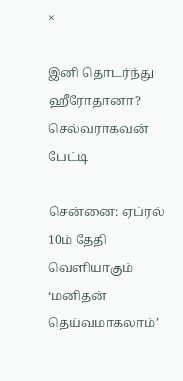×

இனி தொடர்ந்து ஹீரோதானா? செல்வராகவன் பேட்டி

சென்னை: ஏப்ரல் 10ம் தேதி வெளியாகும் ‘மனிதன் தெய்வமாகலாம்’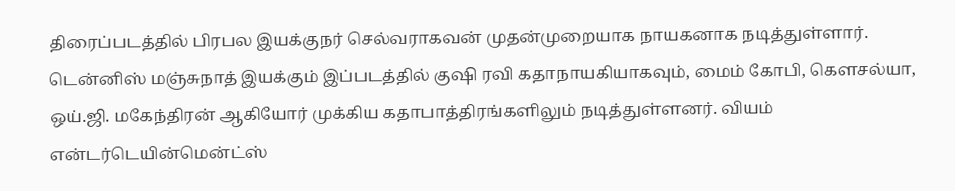திரைப்படத்தில் பிரபல இயக்குநர் செல்வராகவன் முதன்முறையாக நாயகனாக நடித்துள்ளார். டென்னிஸ் மஞ்சுநாத் இயக்கும் இப்படத்தில் குஷி ரவி கதாநாயகியாகவும், மைம் கோபி, கௌசல்யா, ஒய்.ஜி. மகேந்திரன் ஆகியோர் முக்கிய கதாபாத்திரங்களிலும் நடித்துள்ளனர். வியம் என்டர்டெயின்மென்ட்ஸ்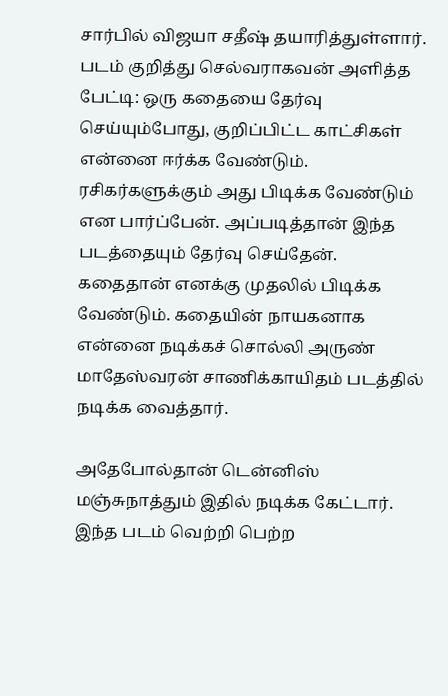சார்பில் விஜயா சதீஷ் தயாரித்துள்ளார். படம் குறித்து செல்வராகவன் அளித்த பேட்டி: ஒரு கதையை தேர்வு செய்யும்போது, குறிப்பிட்ட காட்சிகள் என்னை ஈர்க்க வேண்டும். ரசிகர்களுக்கும் அது பிடிக்க வேண்டும் என பார்ப்பேன். அப்படித்தான் இந்த படத்தையும் தேர்வு செய்தேன். கதைதான் எனக்கு முதலில் பிடிக்க வேண்டும். கதையின் நாயகனாக என்னை நடிக்கச் சொல்லி அருண் மாதேஸ்வரன் சாணிக்காயிதம் படத்தில் நடிக்க வைத்தார்.

அதேபோல்தான் டென்னிஸ் மஞ்சுநாத்தும் இதில் நடிக்க கேட்டார். இந்த படம் வெற்றி பெற்ற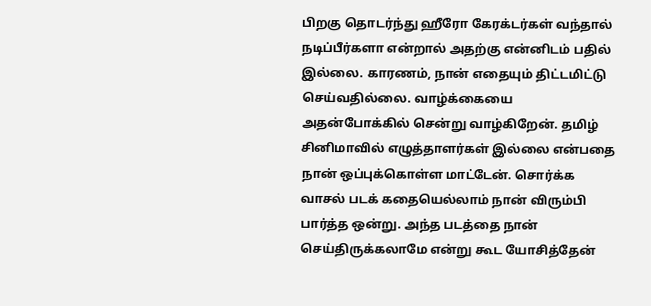பிறகு தொடர்ந்து ஹீரோ கேரக்டர்கள் வந்தால் நடிப்பீர்களா என்றால் அதற்கு என்னிடம் பதில் இல்லை. காரணம், நான் எதையும் திட்டமிட்டு செய்வதில்லை. வாழ்க்கையை அதன்போக்கில் சென்று வாழ்கிறேன். தமிழ் சினிமாவில் எழுத்தாளர்கள் இல்லை என்பதை நான் ஒப்புக்கொள்ள மாட்டேன். சொர்க்க வாசல் படக் கதையெல்லாம் நான் விரும்பி பார்த்த ஒன்று. அந்த படத்தை நான் செய்திருக்கலாமே என்று கூட யோசித்தேன்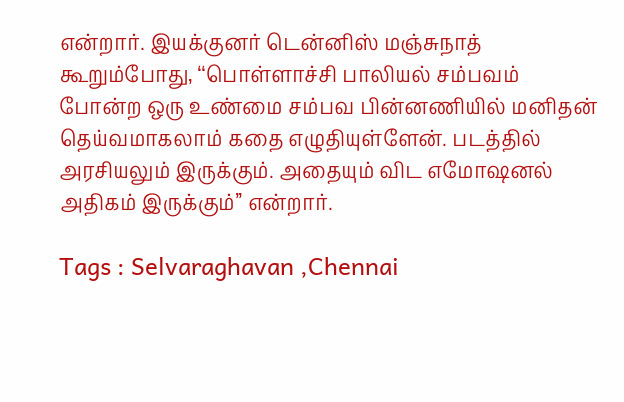என்றார். இயக்குனர் டென்னிஸ் மஞ்சுநாத் கூறும்போது, ‘‘பொள்ளாச்சி பாலியல் சம்பவம் போன்ற ஒரு உண்மை சம்பவ பின்னணியில் மனிதன் தெய்வமாகலாம் கதை எழுதியுள்ளேன். படத்தில் அரசியலும் இருக்கும். அதையும் விட எமோஷனல் அதிகம் இருக்கும்’’ என்றார்.

Tags : Selvaraghavan ,Chennai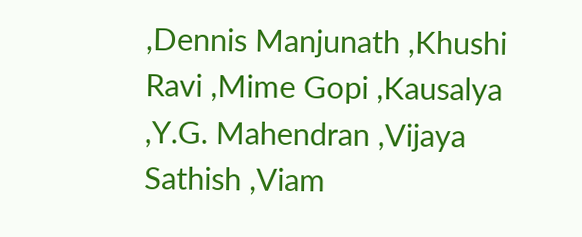,Dennis Manjunath ,Khushi Ravi ,Mime Gopi ,Kausalya ,Y.G. Mahendran ,Vijaya Sathish ,Viam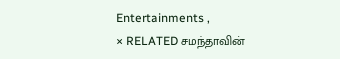Entertainments ,
× RELATED சமந்தாவின்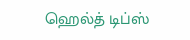ஹெல்த் டிப்ஸ்